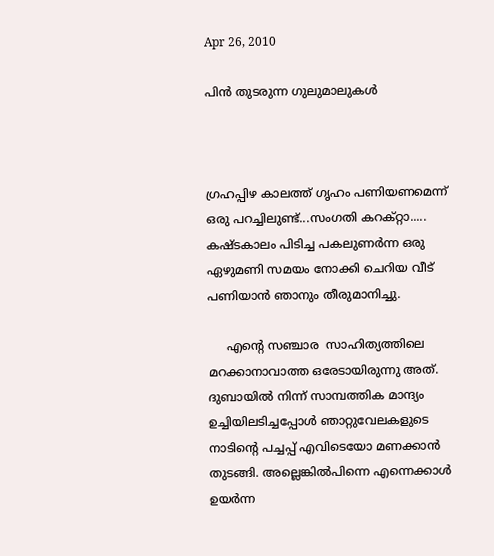Apr 26, 2010

പിൻ തുടരുന്ന ഗുലുമാലുകൾ



ഗ്രഹപ്പിഴ കാലത്ത്‌ ഗൃഹം പണിയണമെന്ന് ഒരു പറച്ചിലുണ്ട്‌...സംഗതി കറക്റ്റാ..... കഷ്ടകാലം പിടിച്ച പകലുണർന്ന ഒരു ഏഴുമണി സമയം നോക്കി ചെറിയ വീട‍്‌ പണിയാൻ ഞാനും തീരുമാനിച്ചു.

     എന്റെ സഞ്ചാര  സാഹിത്യത്തിലെ മറക്കാനാവാത്ത ഒരേടായിരുന്നു അത്‌. ദുബായിൽ നിന്ന് സാമ്പത്തിക മാന്ദ്യം ഉച്ചിയിലടിച്ചപ്പോൾ ഞാറ്റുവേലകളുടെ നാടിന്റെ പച്ചപ്പ്‌ എവിടെയോ മണക്കാൻ തുടങ്ങി. അല്ലെങ്കിൽപിന്നെ എന്നെക്കാൾ ഉയർന്ന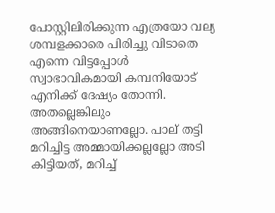പോസ്റ്റിലിരിക്കുന്ന എത്രയോ വല്യ ശമ്പളക്കാരെ പിരിച്ചു വിടാതെ എന്നെ വിട്ടപ്പോൾ സ്വാഭാവികമായി കമ്പനിയോട്‌ എനിക്ക്‌ ദേഷ്യം തോന്നി. അതല്ലെങ്കിലും അങ്ങിനെയാണല്ലോ. പാല‍്‌ തട്ടി മറിച്ചിട്ട അമ്മായിക്കല്ലല്ലോ അടി കിട്ടിയത്‌, മറിച്ച്‌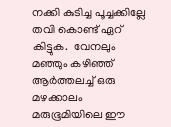നക്കി കുടിച്ച പൂച്ചക്കില്ലേ തവി കൊണ്ട്‌ ഏറ‍്‌ കിട്ടുക.  വേനലും മഞ്ഞും കഴിഞ്ഞ്‌ ആർത്തലച്ച്‌ ഒരു മഴക്കാലം മരുഭൂമിയിലെ ഈ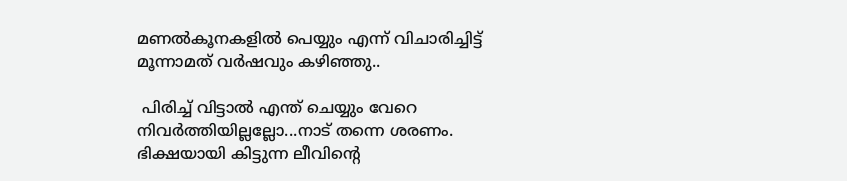മണൽകൂനകളിൽ പെയ്യും എന്ന് വിചാരിച്ചിട്ട്‌ മൂന്നാമത്‌ വർഷവും കഴിഞ്ഞു..

 പിരിച്ച്‌ വിട്ടാൽ എന്ത്‌ ചെയ്യും വേറെ നിവർത്തിയില്ലല്ലോ...നാട്‌ തന്നെ ശരണം. ഭിക്ഷയായി കിട്ടുന്ന ലീവിന്റെ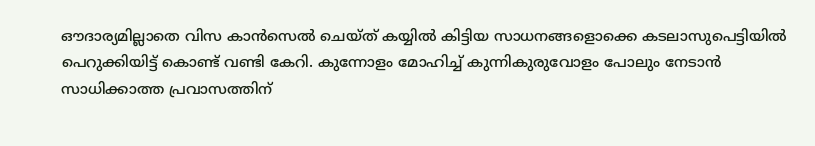ഔദാര്യമില്ലാതെ വിസ കാൻസെൽ ചെയ്ത്‌ കയ്യിൽ കിട്ടിയ സാധനങ്ങളൊക്കെ കടലാസുപെട്ടിയിൽ പെറുക്കിയിട്ട്‌ കൊണ്ട്‌ വണ്ടി കേറി. കുന്നോളം മോഹിച്ച്‌ കുന്നികുരുവോളം പോലും നേടാൻ സാധിക്കാത്ത പ്രവാസത്തിന‍്‌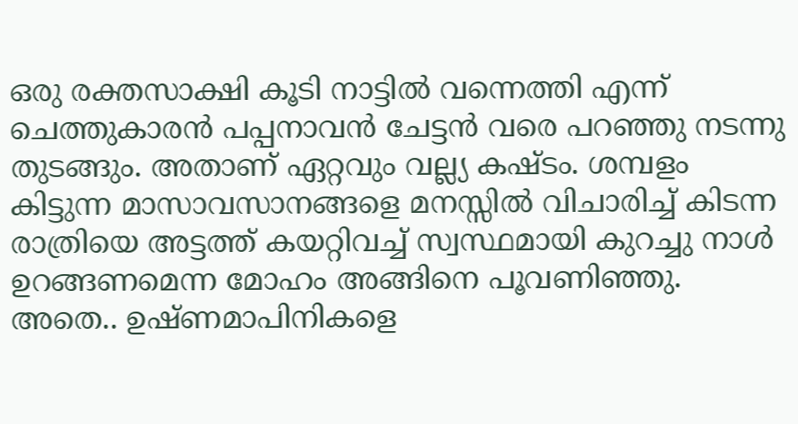ഒരു രക്തസാക്ഷി കൂടി നാട്ടിൽ വന്നെത്തി എന്ന് ചെത്തുകാരൻ പപ്പനാവൻ ചേട്ടൻ വരെ പറഞ്ഞു നടന്നു തുടങ്ങും. അതാണ‍്‌ ഏറ്റവും വല്ല്യ കഷ്ടം. ശമ്പളം കിട്ടുന്ന മാസാവസാനങ്ങളെ മനസ്സിൽ വിചാരിച്ച്‌ കിടന്ന രാത്രിയെ അട്ടത്ത്‌ കയറ്റിവച്ച്‌ സ്വസ്ഥമായി കുറച്ചു നാൾ ഉറങ്ങണമെന്ന മോഹം അങ്ങിനെ പൂവണിഞ്ഞു. അതെ.. ഉഷ്ണമാപിനികളെ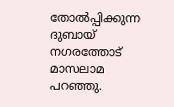തോൽപ്പിക്കുന്ന ദുബായ്‌ നഗരത്തോട്‌ മാസലാമ പറഞ്ഞു.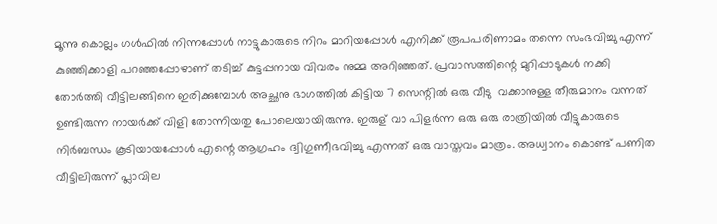മൂന്നു കൊല്ലം ഗൾഫിൽ നിന്നപ്പോൾ നാട്ടുകാരുടെ നിറം മാറിയപ്പോൾ എനിക്ക്‌ രൂപപരിണാമം തന്നെ സംഭവിച്ചു എന്ന് കുഞ്ഞിക്കാളി പറഞ്ഞപ്പോഴാണ‍്‌ തടിച്ച്‌ കുട്ടപ്പനായ വിവരം നുമ്മ അറിഞ്ഞത്‌. പ്രവാസത്തിന്റെ മുറിപ്പാടുകൾ നക്കി തോർത്തി വീട്ടിലങ്ങിനെ ഇരിക്കുമ്പോൾ അച്ഛനു ഭാഗത്തിൽ കിട്ടിയ 7 സെന്റിൽ ഒരു വീടു  വക്കാനുള്ള തീരുമാനം വന്നത്‌ ഉണ്ടിരുന്ന നായർക്ക്‌ വിളി തോന്നിയതു പോലെയായിരുന്നു. ഇരുള‍്‌ വാ പിളർന്ന ഒരു ഒരു രാത്രിയിൽ വീട്ടുകാരുടെ നിർബന്ധം കൂടിയായപ്പോൾ എന്റെ ആഗ്രഹം ദ്വിഗുണീഭവിച്ചു എന്നത്‌ ഒരു വാസ്തവം മാത്രം. അധ്വാനം കൊണ്ട്‌ പണിത വീട്ടിലിരുന്ന് പ്ലാവില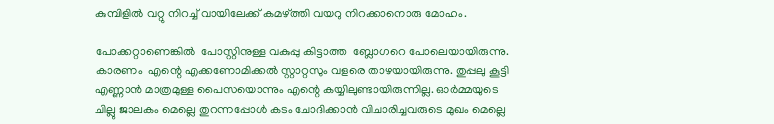കുമ്പിളിൽ വറ്റു നിറച്ച്‌ വായിലേക്ക്‌ കമഴ്ത്തി വയറു നിറക്കാനൊരു മോഹം.

പോക്കറ്റാണെങ്കിൽ  പോസ്റ്റിനുള്ള വകുപ്പു കിട്ടാത്ത  ബ്ലോഗറെ പോലെയായിരുന്നു. കാരണം  എന്റെ എക്കണോമിക്കൽ സ്റ്റാറ്റസും വളരെ താഴയായിരുന്നു. തുപ്പലു കൂട്ടി എണ്ണാൻ മാത്രമുള്ള പൈസയൊന്നും എന്റെ കയ്യിലുണ്ടായിരുന്നില്ല. ഓർമ്മയുടെ ചില്ലു ജാലകം മെല്ലെ തുറന്നപ്പോൾ കടം ചോദിക്കാൻ വിചാരിച്ചവരുടെ മുഖം മെല്ലെ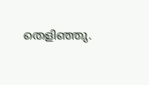തെളിഞ്ഞു.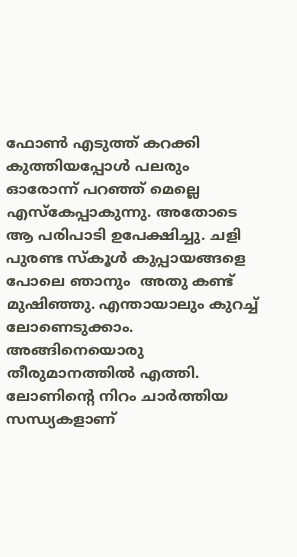ഫോൺ എടുത്ത്‌ കറക്കി കുത്തിയപ്പോൾ പലരും ഓരോന്ന് പറഞ്ഞ്‌ മെല്ലെ എസ്കേപ്പാകുന്നു. അതോടെ ആ പരിപാടി ഉപേക്ഷിച്ചു. ചളി പുരണ്ട സ്കൂൾ കുപ്പായങ്ങളെ പോലെ ഞാനും  അതു കണ്ട്‌ മുഷിഞ്ഞു. എന്തായാലും കുറച്ച്‌ ലോണെടുക്കാം. അങ്ങിനെയൊരു  തീരുമാനത്തിൽ എത്തി. ലോണിന്റെ നിറം ചാർത്തിയ സന്ധ്യകളാണ‍്‌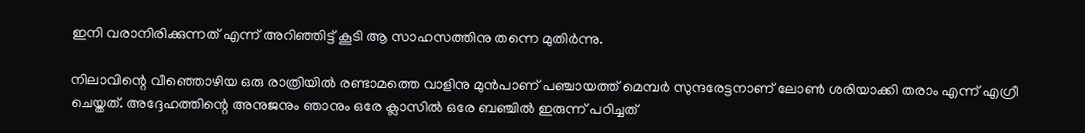ഇനി വരാനിരിക്കുന്നത്‌ എന്ന് അറിഞ്ഞിട്ട്‌ കൂടി ആ സാഹസത്തിനു തന്നെ മുതിർന്നു.

നിലാവിന്റെ വീഞ്ഞൊഴിയ ഒരു രാത്രിയിൽ രണ്ടാമത്തെ വാളിനു മുൻപാണ‍്‌ പഞ്ചായത്ത്‌ മെമ്പർ സുന്ദരേട്ടനാണ‍്‌ ലോൺ ശരിയാക്കി തരാം എന്ന് എഗ്രീ ചെയ്തത്‌. അദ്ദേഹത്തിന്റെ അനുജനും ഞാനും ഒരേ ക്ലാസിൽ ഒരേ ബഞ്ചിൽ ഇരുന്ന് പഠിച്ചത്‌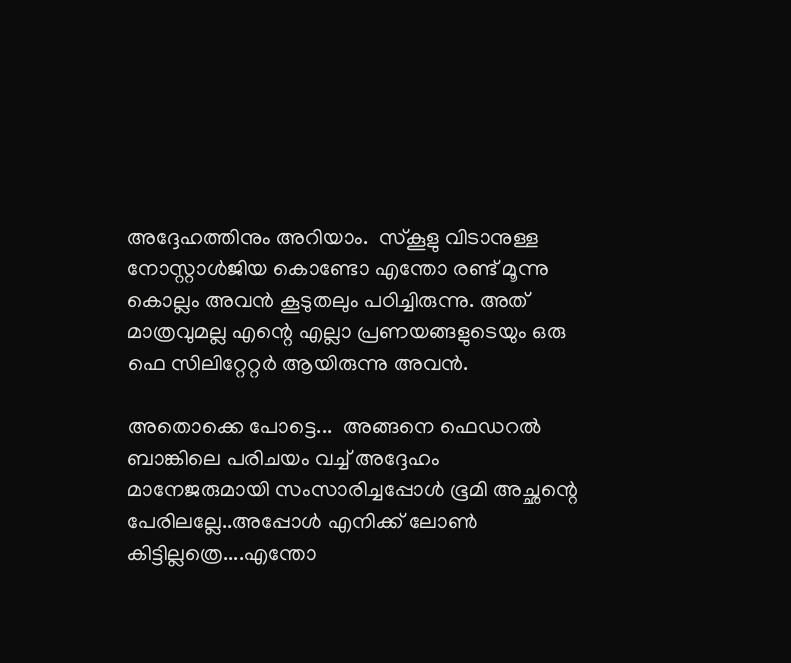അദ്ദേഹത്തിനും അറിയാം.  സ്കൂളു വിടാനുള്ള നോസ്റ്റാൾജിയ കൊണ്ടോ എന്തോ രണ്ട്‌ മൂന്നു കൊല്ലം അവൻ കൂടുതലും പഠിച്ചിരുന്നു. അത്‌ മാത്രവുമല്ല എന്റെ എല്ലാ പ്രണയങ്ങളുടെയും ഒരു ഫെ സിലിറ്റേറ്റർ ആയിരുന്നു അവൻ.

അതൊക്കെ പോട്ടെ...  അങ്ങനെ ഫെഡറൽ ബാങ്കിലെ പരിചയം വച്ച്‌ അദ്ദേഹം മാനേജരുമായി സംസാരിച്ചപ്പോൾ ഭൂമി അച്ഛന്റെ പേരിലല്ലേ..അപ്പോൾ എനിക്ക്‌ ലോൺ കിട്ടില്ലത്രെ....എന്തോ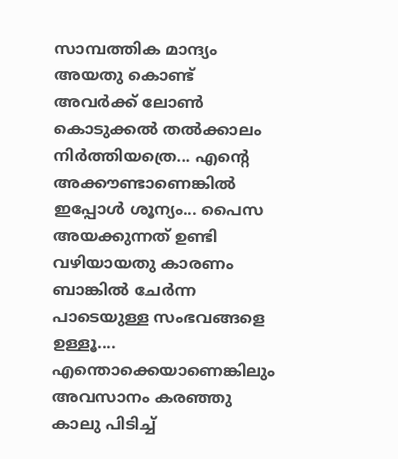സാമ്പത്തിക മാന്ദ്യം അയതു കൊണ്ട്‌ അവർക്ക്‌ ലോൺ കൊടുക്കൽ തൽക്കാലം നിർത്തിയത്രെ... എന്റെ അക്കൗണ്ടാണെങ്കിൽ  ഇപ്പോൾ ശൂന്യം... പൈസ അയക്കുന്നത്‌ ഉണ്ടി വഴിയായതു കാരണം ബാങ്കിൽ ചേർന്ന പാടെയുള്ള സംഭവങ്ങളെ ഉള്ളൂ.... എന്തൊക്കെയാണെങ്കിലും അവസാനം കരഞ്ഞു കാലു പിടിച്ച്‌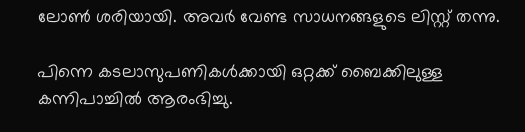ലോൺ ശരിയായി. അവർ വേണ്ട സാധനങ്ങളുടെ ലിസ്റ്റ്‌ തന്നു.

പിന്നെ കടലാസുപണികൾക്കായി ഒറ്റക്ക്‌ ബൈക്കിലുള്ള കന്നിപാച്ചിൽ ആരംഭിച്ചു.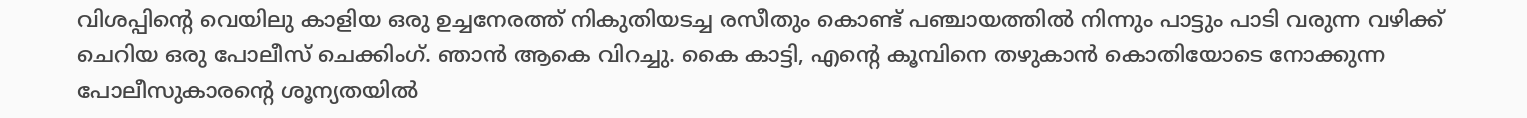വിശപ്പിന്റെ വെയിലു കാളിയ ഒരു ഉച്ചനേരത്ത്‌ നികുതിയടച്ച രസീതും കൊണ്ട്‌ പഞ്ചായത്തിൽ നിന്നും പാട്ടും പാടി വരുന്ന വഴിക്ക്‌ ചെറിയ ഒരു പോലീസ്‌ ചെക്കിംഗ്‌. ഞാൻ ആകെ വിറച്ചു. കൈ കാട്ടി, എന്റെ കൂമ്പിനെ തഴുകാൻ കൊതിയോടെ നോക്കുന്ന പോലീസുകാരന്റെ ശൂന്യതയിൽ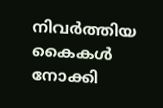നിവർത്തിയ കൈകൾ നോക്കി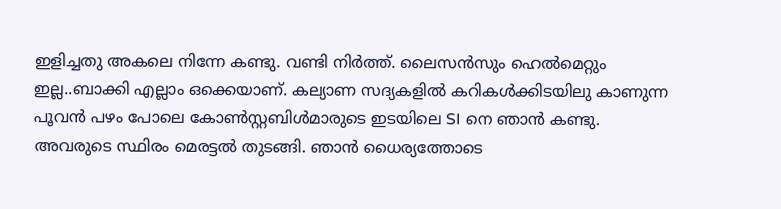ഇളിച്ചതു അകലെ നിന്നേ കണ്ടു. വണ്ടി നിർത്ത്‌. ലൈസൻസും ഹെൽമെറ്റും  ഇല്ല..ബാക്കി എല്ലാം ഒക്കെയാണ‍്‌. കല്യാണ സദ്യകളിൽ കറികൾക്കിടയിലു കാണുന്ന പൂവൻ പഴം പോലെ കോൺസ്റ്റബിൾമാരുടെ ഇടയിലെ SI നെ ഞാൻ കണ്ടു.  അവരുടെ സ്ഥിരം മെരട്ടൽ തുടങ്ങി. ഞാൻ ധൈര്യത്തോടെ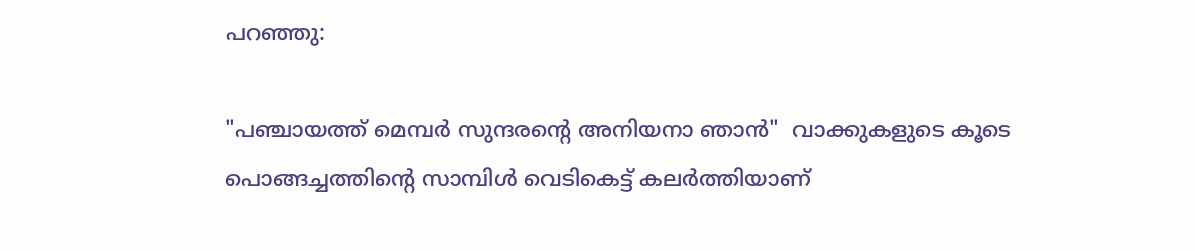പറഞ്ഞു:

"പഞ്ചായത്ത്‌ മെമ്പർ സുന്ദരന്റെ അനിയനാ ഞാൻ"  വാക്കുകളുടെ കൂടെ പൊങ്ങച്ചത്തിന്റെ സാമ്പിൾ വെടികെട്ട്‌ കലർത്തിയാണ‍്‌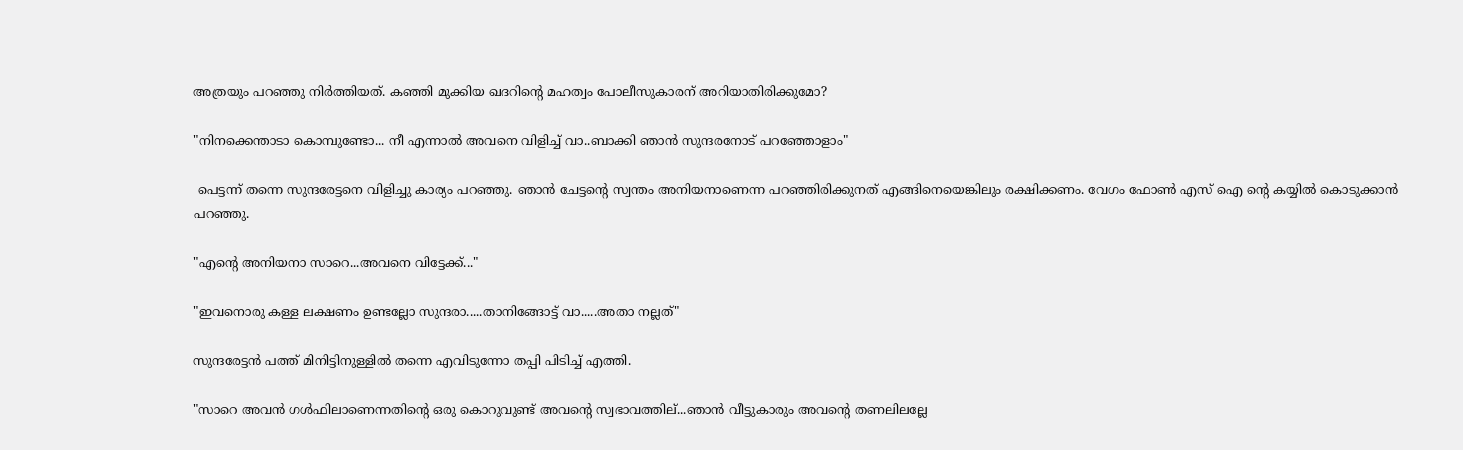അത്രയും പറഞ്ഞു നിർത്തിയത്‌. കഞ്ഞി മുക്കിയ ഖദറിന്റെ മഹത്വം പോലീസുകാരന‍്‌ അറിയാതിരിക്കുമോ?

"നിനക്കെന്താടാ കൊമ്പുണ്ടോ... നീ എന്നാൽ അവനെ വിളിച്ച്‌ വാ..ബാക്കി ഞാൻ സുന്ദരനോട്‌ പറഞ്ഞോളാം"

 പെട്ടന്ന് തന്നെ സുന്ദരേട്ടനെ വിളിച്ചു കാര്യം പറഞ്ഞു. ഞാൻ ചേട്ടന്റെ സ്വന്തം അനിയനാണെന്ന പറഞ്ഞിരിക്കുനത്‌ എങ്ങിനെയെങ്കിലും രക്ഷിക്കണം. വേഗം ഫോൺ എസ്‌ ഐ ന്റെ കയ്യിൽ കൊടുക്കാൻ പറഞ്ഞു.

"എന്റെ അനിയനാ സാറെ...അവനെ വിട്ടേക്ക്‌..."

"ഇവനൊരു കള്ള ലക്ഷണം ഉണ്ടല്ലോ സുന്ദരാ.....താനിങ്ങോട്ട്‌ വാ.....അതാ നല്ലത്‌"

സുന്ദരേട്ടൻ പത്ത്‌ മിനിട്ടിനുള്ളിൽ തന്നെ എവിടുന്നോ തപ്പി പിടിച്ച്‌ എത്തി.

"സാറെ അവൻ ഗൾഫിലാണെന്നതിന്റെ ഒരു കൊറുവുണ്ട്‌ അവന്റെ സ്വഭാവത്തില‍്‌...ഞാൻ വീട്ടുകാരും അവന്റെ തണലിലല്ലേ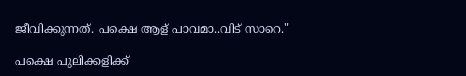ജീവിക്കുന്നത്‌. പക്ഷെ ആള‍്‌ പാവമാ..വിട്‌ സാറെ."

പക്ഷെ പുലിക്കളിക്ക്‌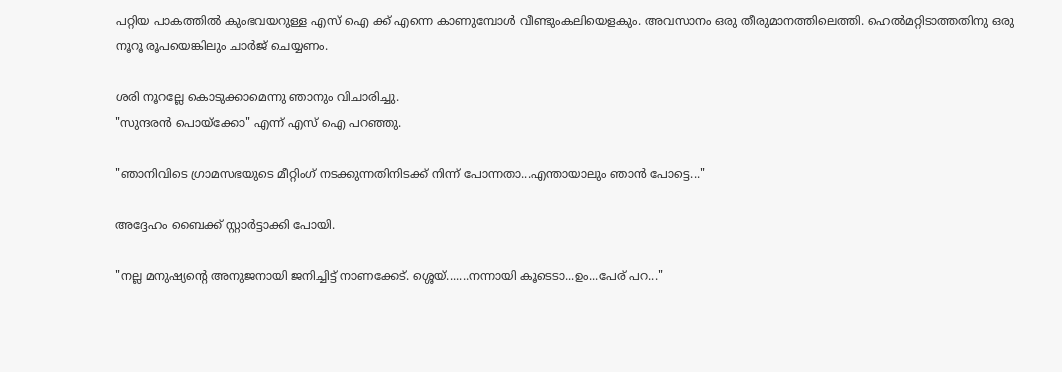പറ്റിയ പാകത്തിൽ കുംഭവയറുള്ള എസ്‌ ഐ ക്ക്‌ എന്നെ കാണുമ്പോൾ വീണ്ടുംകലിയെളകും. അവസാനം ഒരു തീരുമാനത്തിലെത്തി. ഹെൽമറ്റിടാത്തതിനു ഒരു നൂറൂ രൂപയെങ്കിലും ചാർജ്‌ ചെയ്യണം.

ശരി നൂറല്ലേ കൊടുക്കാമെന്നു ഞാനും വിചാരിച്ചു.
"സുന്ദരൻ പൊയ്ക്കോ" എന്ന് എസ്‌ ഐ പറഞ്ഞു.

"ഞാനിവിടെ ഗ്രാമസഭയുടെ മീറ്റിംഗ്‌ നടക്കുന്നതിനിടക്ക്‌ നിന്ന് പോന്നതാ...എന്തായാലും ഞാൻ പോട്ടെ..."

അദ്ദേഹം ബൈക്ക്‌ സ്റ്റാർട്ടാക്കി പോയി.

"നല്ല മനുഷ്യന്റെ അനുജനായി ജനിച്ചിട്ട്‌ നാണക്കേട്‌. ശ്ശെയ്‌.......നന്നായി കൂടെടാ...ഉം...പേര‍്‌ പറ..."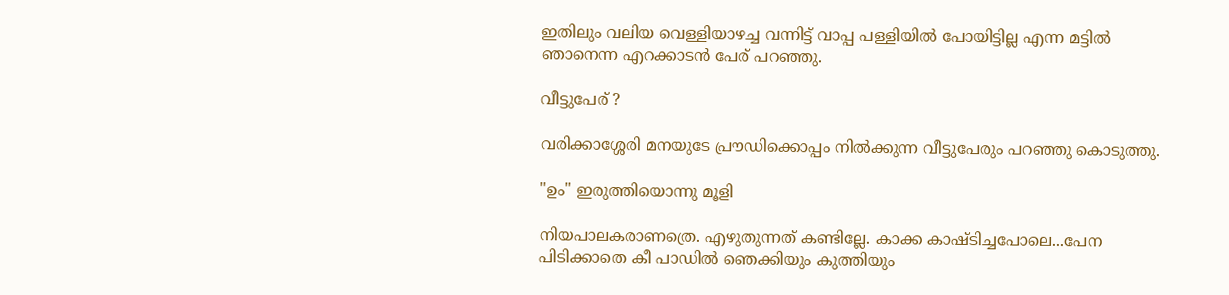ഇതിലും വലിയ വെള്ളിയാഴച്ച വന്നിട്ട്‌ വാപ്പ പള്ളിയിൽ പോയിട്ടില്ല എന്ന മട്ടിൽ ഞാനെന്ന എറക്കാടൻ പേര‍്‌ പറഞ്ഞു.

വീട്ടുപേര‍്‌ ?

വരിക്കാശ്ശേരി മനയുടേ പ്രൗഡിക്കൊപ്പം നിൽക്കുന്ന വീട്ടുപേരും പറഞ്ഞു കൊടുത്തു.

"ഉം" ഇരുത്തിയൊന്നു മൂളി

നിയപാലകരാണത്രെ. എഴുതുന്നത്‌ കണ്ടില്ലേ. കാക്ക കാഷ്ടിച്ചപോലെ...പേന പിടിക്കാതെ കീ പാഡിൽ ഞെക്കിയും കുത്തിയും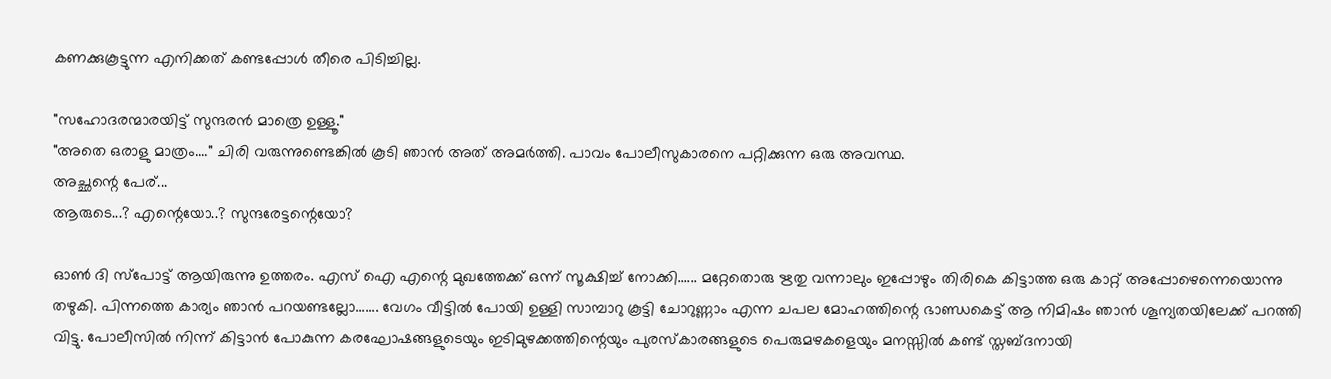കണക്കുകൂട്ടുന്ന എനിക്കത്‌ കണ്ടപ്പോൾ തീരെ പിടിച്ചില്ല.

"സഹോദരന്മാരയിട്ട്‌ സുന്ദരൻ മാത്രെ ഉള്ളൂ."
"അതെ ഒരാളു മാത്രം...." ചിരി വരുന്നുണ്ടെങ്കിൽ കൂടി ഞാൻ അത്‌ അമർത്തി. പാവം പോലീസുകാരനെ പറ്റിക്കുന്ന ഒരു അവസ്ഥ.
അച്ഛന്റെ പേര‍്‌...
ആരുടെ...? എന്റെയോ..? സുന്ദരേട്ടന്റെയോ?

ഓൺ ദി സ്പോട്ട്‌ ആയിരുന്നു ഉത്തരം. എസ്‌ ഐ എന്റെ മുഖത്തേക്ക്‌ ഒന്ന് സൂക്ഷിച്ച്‌ നോക്കി...... മറ്റേതൊരു ഋതു വന്നാലും ഇപ്പോഴും തിരികെ കിട്ടാത്ത ഒരു കാറ്റ്‌ അപ്പോഴെന്നെയൊന്നു തഴുകി. പിന്നത്തെ കാര്യം ഞാൻ പറയണ്ടല്ലോ....... വേഗം വീട്ടിൽ പോയി ഉള്ളി സാമ്പാറു കൂട്ടി ചോറുണ്ണാം എന്ന ചപല മോഹത്തിന്റെ ഭാണ്ഡകെട്ട്‌ ആ നിമിഷം ഞാൻ ശൂന്യതയിലേക്ക്‌ പറത്തി വിട്ടു. പോലീസിൽ നിന്ന് കിട്ടാൻ പോകുന്ന കരഘോഷങ്ങളുടെയും ഇടിമുഴക്കത്തിന്റെയും പുരസ്കാരങ്ങളുടെ പെരുമഴകളെയും മനസ്സിൽ കണ്ട്‌ സ്തബ്ദനായി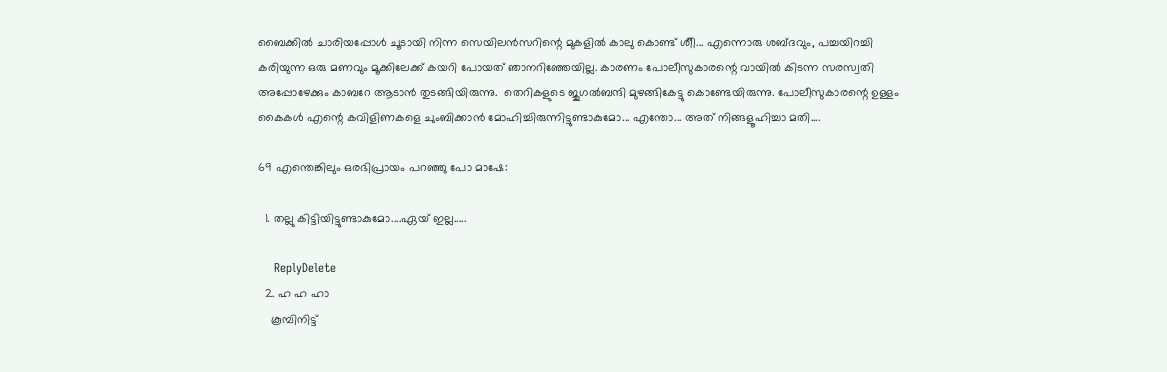ബൈക്കിൽ ചാരിയപ്പോൾ ചൂടായി നിന്ന സെയിലൻസറിന്റെ മുകളിൽ കാലു കൊണ്ട്‌ ശീ‍ീ... എന്നൊരു ശബ്ദവും, പച്ചയിറച്ചി കരിയുന്ന ഒരു മണവും മൂക്കിലേക്ക്‌ കയറി പോയത്‌ ഞാനറിഞ്ഞേയില്ല. കാരണം പോലീസുകാരന്റെ വായിൽ കിടന്ന സരസ്വതി അപ്പോഴേക്കും കാബറേ ആടാൻ തുടങ്ങിയിരുന്നു.  തെറികളുടെ ജുഗൽബന്ദി മുഴങ്ങികേട്ടു കൊണ്ടേയിരുന്നു. പോലീസുകാരന്റെ ഉള്ളം കൈകൾ എന്റെ കവിളിണകളെ ചുംബിക്കാൻ മോഹിച്ചിരുന്നിട്ടുണ്ടാകുമോ... എന്തോ... അത്‌ നിങ്ങളൂഹിച്ചാ മതി....

69 എന്തെങ്കിലും ഒരഭിപ്രായം പറഞ്ഞു പോ മാഷേ:

  1. തല്ലു കിട്ടിയിട്ടുണ്ടാകുമോ....ഏയ്‌ ഇല്ല.....

    ReplyDelete
  2. ഹ ഹ ഹാ
    കൂമ്പിനിട്ട്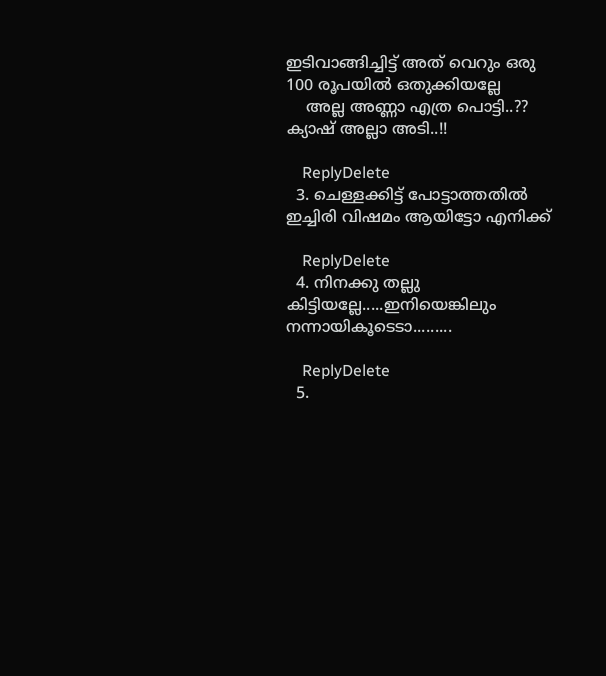ഇടിവാങ്ങിച്ചിട്ട് അത് വെറും ഒരു 100 രൂപയില്‍ ഒതുക്കിയല്ലേ
    അല്ല അണ്ണാ എത്ര പൊട്ടി..?? ക്യാഷ് അല്ലാ അടി..!!

    ReplyDelete
  3. ചെള്ളക്കിട്ട് പോട്ടാത്തതില്‍ ഇച്ചിരി വിഷമം ആയിട്ടോ എനിക്ക്

    ReplyDelete
  4. നിനക്കു തല്ലു കിട്ടിയല്ലേ.....ഇനിയെങ്കിലും നന്നായികൂടെടാ.........

    ReplyDelete
  5.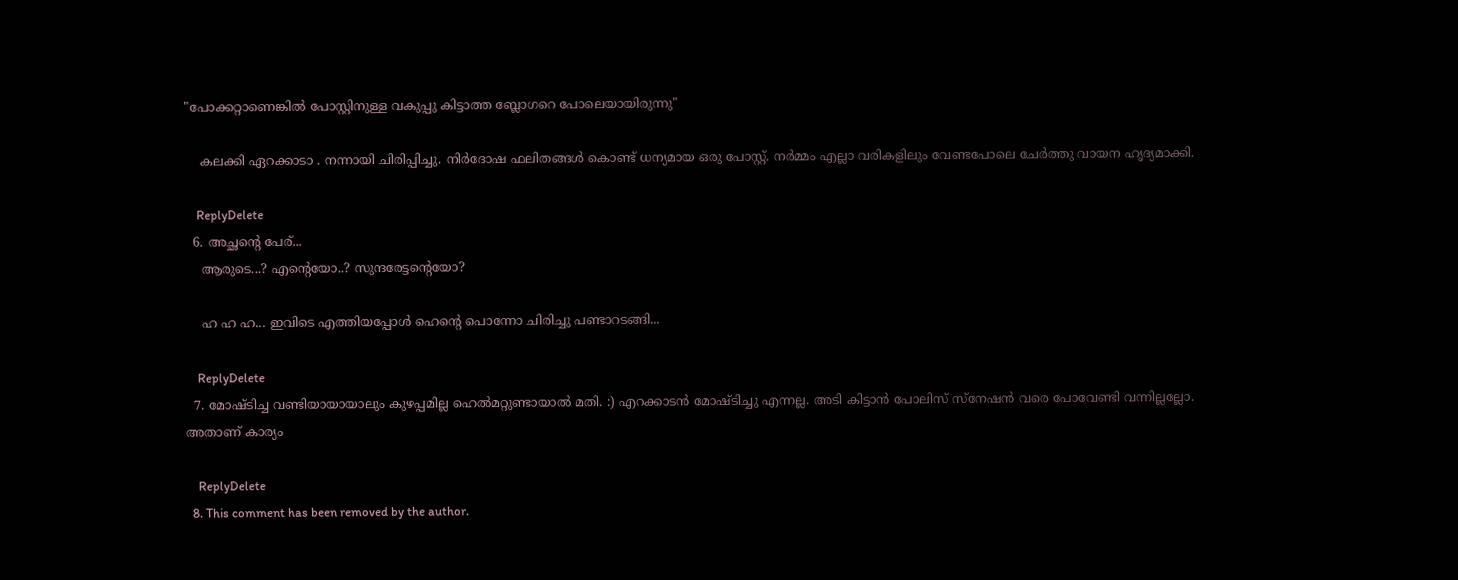"പോക്കറ്റാണെങ്കിൽ പോസ്റ്റിനുള്ള വകുപ്പു കിട്ടാത്ത ബ്ലോഗറെ പോലെയായിരുന്നു"

    കലക്കി ഏറക്കാടാ . നന്നായി ചിരിപ്പിച്ചു. നിര്‍ദോഷ ഫലിതങ്ങള്‍ കൊണ്ട് ധന്യമായ ഒരു പോസ്റ്റ്. നര്‍മ്മം എല്ലാ വരികളിലും വേണ്ടപോലെ ചേര്‍ത്തു വായന ഹൃദ്യമാക്കി.

    ReplyDelete
  6. അച്ഛന്റെ പേര‍്‌...
    ആരുടെ...? എന്റെയോ..? സുന്ദരേട്ടന്റെയോ?

    ഹ ഹ ഹ... ഇവിടെ എത്തിയപ്പോള്‍ ഹെന്റെ പൊന്നോ ചിരിച്ചു പണ്ടാറടങ്ങി...

    ReplyDelete
  7. മോഷ്ടിച്ച വണ്ടിയായായാലും കുഴപ്പമില്ല ഹെൽമറ്റുണ്ടായാൽ മതി. :) എറക്കാടൻ മോഷ്ടിച്ചു എന്നല്ല. അടി കിട്ടാൻ പോലിസ് സ്നേഷൻ വരെ പോവേണ്ടി വന്നില്ലല്ലോ. അതാണ് കാര്യം

    ReplyDelete
  8. This comment has been removed by the author.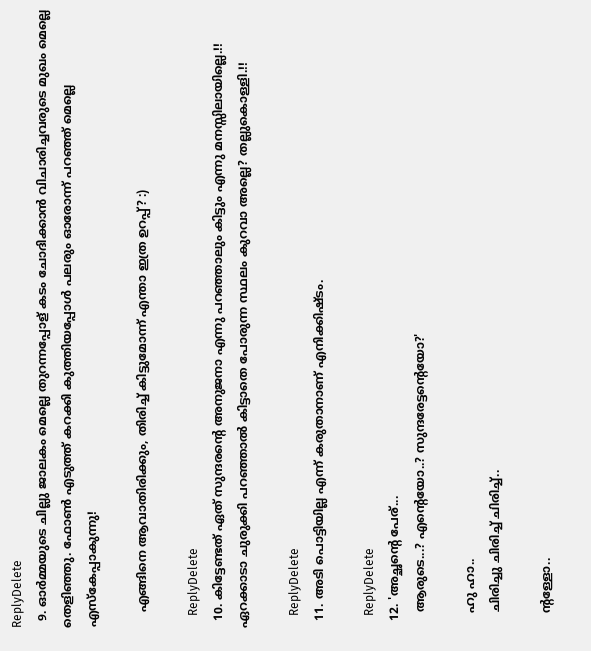ReplyDelete
  9. ഓര്‍മ്മയുടെ ചില്ലു ജാലകം മെല്ലെ തുറന്നപ്പോള് കടം ചോദിക്കാന്‍ വിചാരിച്ചവരുടെ മുഖം മെല്ലെ തെളിഞ്ഞു. ഫോണ്‍ എടുത്ത്‌ കറക്കി കുത്തിയപ്പോള്‍ പലരും ഓരോന്ന് പറഞ്ഞ്‌ മെല്ലെ എസ്കേപ്പാകുന്നു!

    എങ്ങിനെ ആവാതിരിക്കും, തിരിച്ച് കിട്ടുമോന്ന് എന്താ ഇത്ര ഉറപ്പ്? :)

    ReplyDelete
  10. കിട്ടേണ്ടത് ഏത് സുന്ദരന്‍റെ അനുജനാ എന്നു പറഞ്ഞാലും കിട്ടും എന്നു മനസ്സിലായില്ലെ.!! ഏറക്കാടാ ചുരുക്കി പറഞ്ഞാല്‍ കിട്ടാതെ പോരുന്ന സ്ഥലം കുറവാ അല്ലെ? തല്ലുകൊള്ളി.!!

    ReplyDelete
  11. അടി പൊട്ടിയില്ല എന്ന് കരുതാനാണ് എനിക്കിഷ്ടം.

    ReplyDelete
  12. 'അച്ഛന്റെ പേര‍്‌...
    ആരുടെ...? എന്റെയോ..? സുന്ദരേട്ടന്റെയോ?'

    ഹു ഹാ..
    ചിരിച്ചു ചിരിച്ച് ചിരിച്ച്..

    ന്റള്ളോ..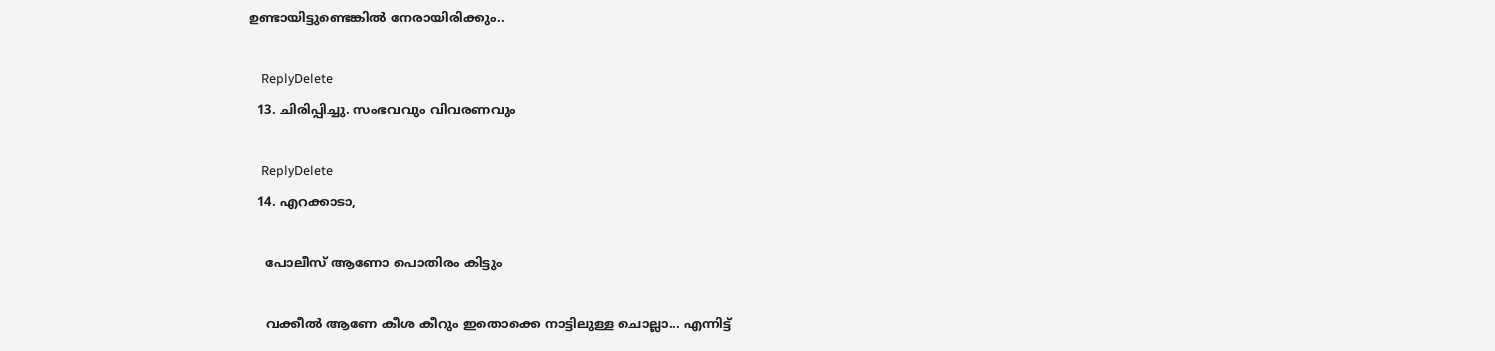ഉണ്ടായിട്ടുണ്ടെങ്കില്‍ നേരായിരിക്കും..

    ReplyDelete
  13. ചിരിപ്പിച്ചു. സംഭവവും വിവരണവും

    ReplyDelete
  14. എറക്കാടാ,

    പോലീസ് ആണോ പൊതിരം കിട്ടും

    വക്കീല്‍ ആണേ കീശ കീറും ഇതൊക്കെ നാട്ടിലുള്ള ചൊല്ലാ... എന്നിട്ട്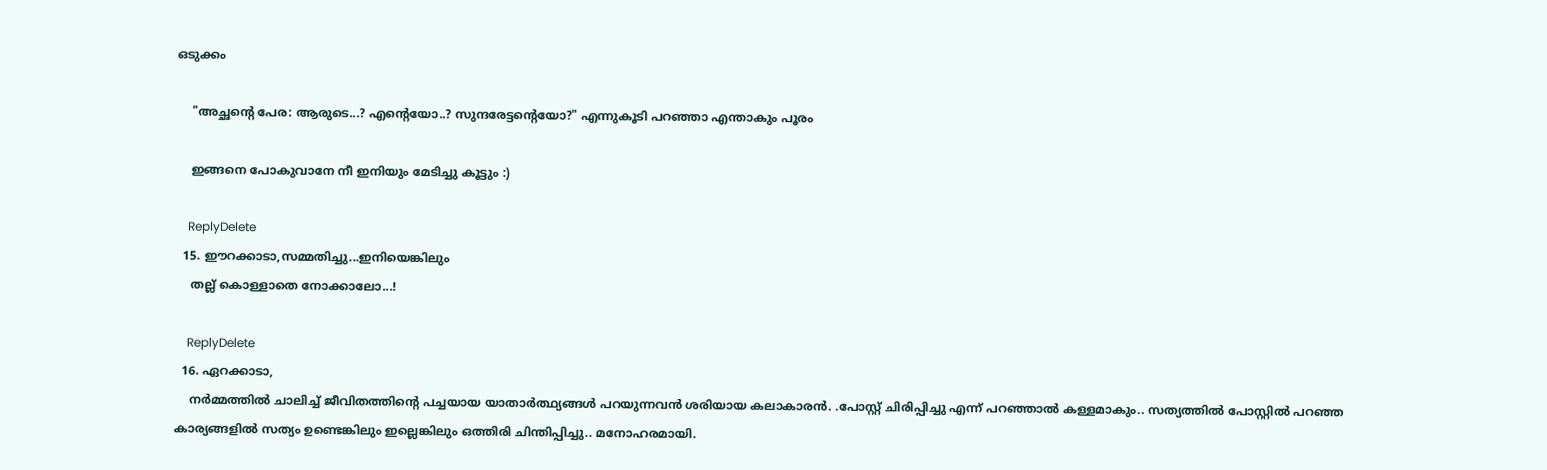ഒടുക്കം

    "അച്ഛന്റെ പേര‍: ആരുടെ...? എന്റെയോ..? സുന്ദരേട്ടന്റെയോ?" എന്നുകൂടി പറഞ്ഞാ എന്താകും പൂരം

    ഇങ്ങനെ പോകുവാനേ നീ ഇനിയും മേടിച്ചു കൂട്ടും :)

    ReplyDelete
  15. ഈറക്കാടാ,സമ്മതിച്ചു...ഇനിയെങ്കിലും
    തല്ല് കൊള്ളാതെ നോക്കാലോ...!

    ReplyDelete
  16. ഏറക്കാടാ,
    നർമ്മത്തിൽ ചാലിച്ച് ജീവിതത്തിന്റെ പച്ചയായ യാതാർത്ഥ്യങ്ങൾ പറയുന്നവൻ ശരിയായ കലാകാരൻ. .പോസ്റ്റ് ചിരിപ്പിച്ചു എന്ന് പറഞ്ഞാൽ കള്ളമാകും.. സത്യത്തിൽ പോസ്റ്റിൽ പറഞ്ഞ കാര്യങ്ങളിൽ സത്യം ഉണ്ടെങ്കിലും ഇല്ലെങ്കിലും ഒത്തിരി ചിന്തിപ്പിച്ചു.. മനോഹരമായി.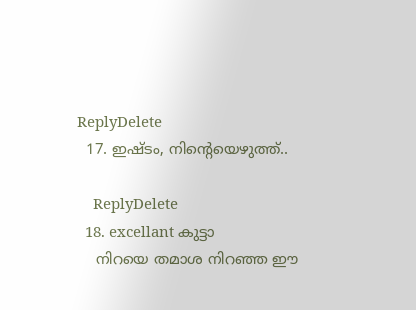ReplyDelete
  17. ഇഷ്ടം, നിന്റെയെഴുത്ത്..

    ReplyDelete
  18. excellant കുട്ടാ
    നിറയെ തമാശ നിറഞ്ഞ ഈ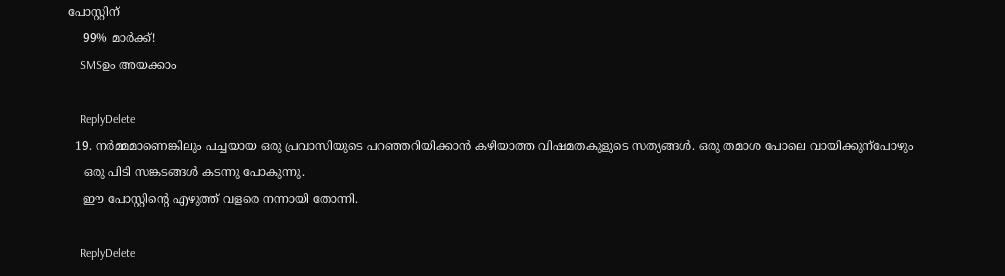പോസ്റ്റിന്‌
    99% മാർക്ക്‌!
    SMSഉം അയക്കാം

    ReplyDelete
  19. നര്‍മ്മമാണെങ്കിലും പച്ചയായ ഒരു പ്രവാസിയുടെ പറഞ്ഞറിയിക്കാന്‍ കഴിയാത്ത വിഷമതകുളുടെ സത്യങ്ങള്‍. ഒരു തമാശ പോലെ വായിക്കുന്പോഴും
    ഒരു പിടി സങ്കടങ്ങള്‍ കടന്നു പോകുന്നു.
    ഈ പോസ്റ്റിന്റെ എഴുത്ത്‌ വളരെ നന്നായി തോന്നി.

    ReplyDelete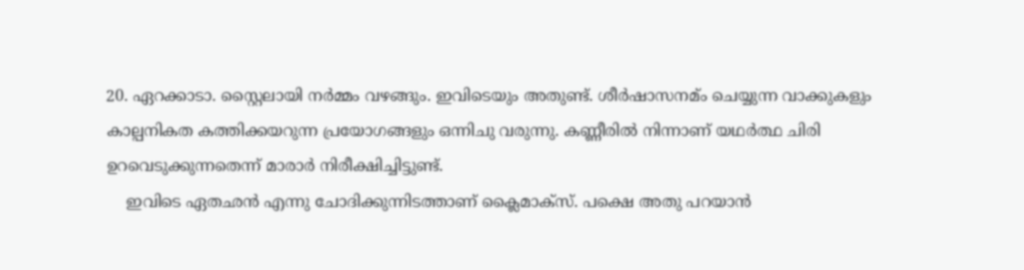20. ഏറക്കാടാ. സ്റ്റൈലായി നര്‍മ്മം വഴങ്ങും. ഇവിടെയും അതുണ്ട്. ശീര്‍ഷാസനമ്ം ചെയ്യുന്ന വാക്കുകളും കാല്പനികത കത്തിക്കയറുന്ന പ്രയോഗങ്ങളും ഒന്നിചു വരുന്നു. കണ്ണീരില്‍ നിന്നാണ് യഥര്‍ത്ഥ ചിരി ഉറവെടുക്കുന്നതെന്ന് മാരാര്‍ നിരീക്ഷിച്ചിട്ടുണ്ട്.
    ഇവിടെ ഏതഛന്‍ എന്നു ചോദിക്കുന്നിടത്താണ് ക്ലൈമാക്സ്. പക്ഷെ അതു പറയാന്‍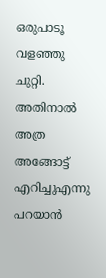ഒരുപാ‍ടൂ വളഞ്ഞു ചുറ്റി. അതിനാല്‍ അത്ര അങ്ങോട്ട് എറിച്ചുഎന്നു പറയാന്‍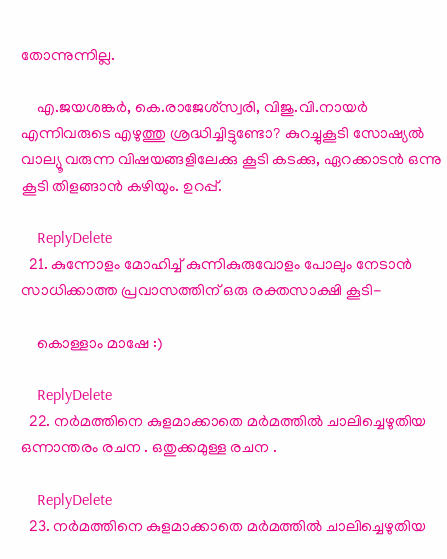തോന്നുന്നില്ല.

    എ.ജയശങ്കര്‍, കെ.രാജേശ്സ്വരി, വിജു.വി.നായര്‍ എന്നിവരുടെ എഴുത്തു ശ്രദ്ധിച്ചിട്ടുണ്ടോ? കുറച്ചുകൂടി സോഷ്യല്‍ വാല്യൂ വരുന്ന വിഷയങ്ങളിലേക്കു കൂടി കടക്കു, ഏറക്കാടന്‍ ഒന്നു കൂടി തിളങ്ങാന്‍ കഴിയും. ഉറപ്പ്.

    ReplyDelete
  21. കുന്നോളം മോഹിച്ച്‌ കുന്നികുരുവോളം പോലും നേടാൻ സാധിക്കാത്ത പ്രവാസത്തിന‍്‌ ഒരു രക്തസാക്ഷി കൂടി-

    കൊള്ളാം മാഷേ :)

    ReplyDelete
  22. നര്‍മത്തിനെ കുളമാക്കാതെ മര്‍മത്തില്‍ ചാലിച്ചെഴുതിയ ഒന്നാന്തരം രചന . ഒതുക്കമുള്ള രചന .

    ReplyDelete
  23. നര്‍മത്തിനെ കുളമാക്കാതെ മര്‍മത്തില്‍ ചാലിച്ചെഴുതിയ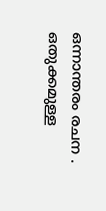ഒന്നാന്തരം രചന . ഒതുക്കമുള്ള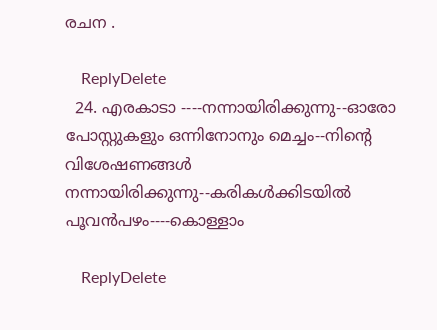രചന .

    ReplyDelete
  24. എരകാടാ ----നന്നായിരിക്കുന്നു--ഓരോ പോസ്റ്റുകളും ഒന്നിനോനും മെച്ചം--നിന്റെ വിശേഷണങ്ങള്‍ നന്നായിരിക്കുന്നു--കരികള്‍ക്കിടയില്‍ പൂവന്‍പഴം----കൊള്ളാം

    ReplyDelete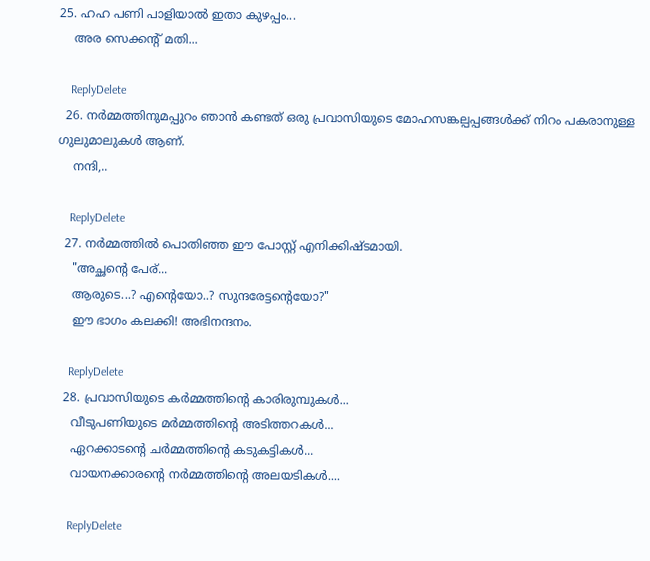25. ഹഹ പണി പാളിയാല്‍ ഇതാ കുഴപ്പം...
    അര സെക്കന്റ്‌ മതി...

    ReplyDelete
  26. നര്‍മ്മത്തിനുമപ്പുറം ഞാന്‍ കണ്ടത് ഒരു പ്രവാസിയുടെ മോഹസങ്കല്പപ്പങ്ങള്‍ക്ക് നിറം പകരാനുള്ള ഗുലുമാലുകൾ ആണ്.
    നന്ദി,..

    ReplyDelete
  27. നര്‍മ്മത്തില്‍ പൊതിഞ്ഞ ഈ പോസ്റ്റ് എനിക്കിഷ്ടമായി.
    "അച്ഛന്റെ പേര‍്‌...
    ആരുടെ...? എന്റെയോ..? സുന്ദരേട്ടന്റെയോ?"
    ഈ ഭാഗം കലക്കി! അഭിനന്ദനം.

    ReplyDelete
  28. പ്രവാസിയുടെ കർമ്മത്തിന്റെ കാരിരുമ്പുകൾ...
    വീടുപണിയുടെ മർമ്മത്തിന്റെ അടിത്തറകൾ...
    ഏറക്കാടന്റെ ചർമ്മത്തിന്റെ കടുകട്ടികൾ...
    വായനക്കാരന്റെ നർമ്മത്തിന്റെ അലയടികൾ....

    ReplyDelete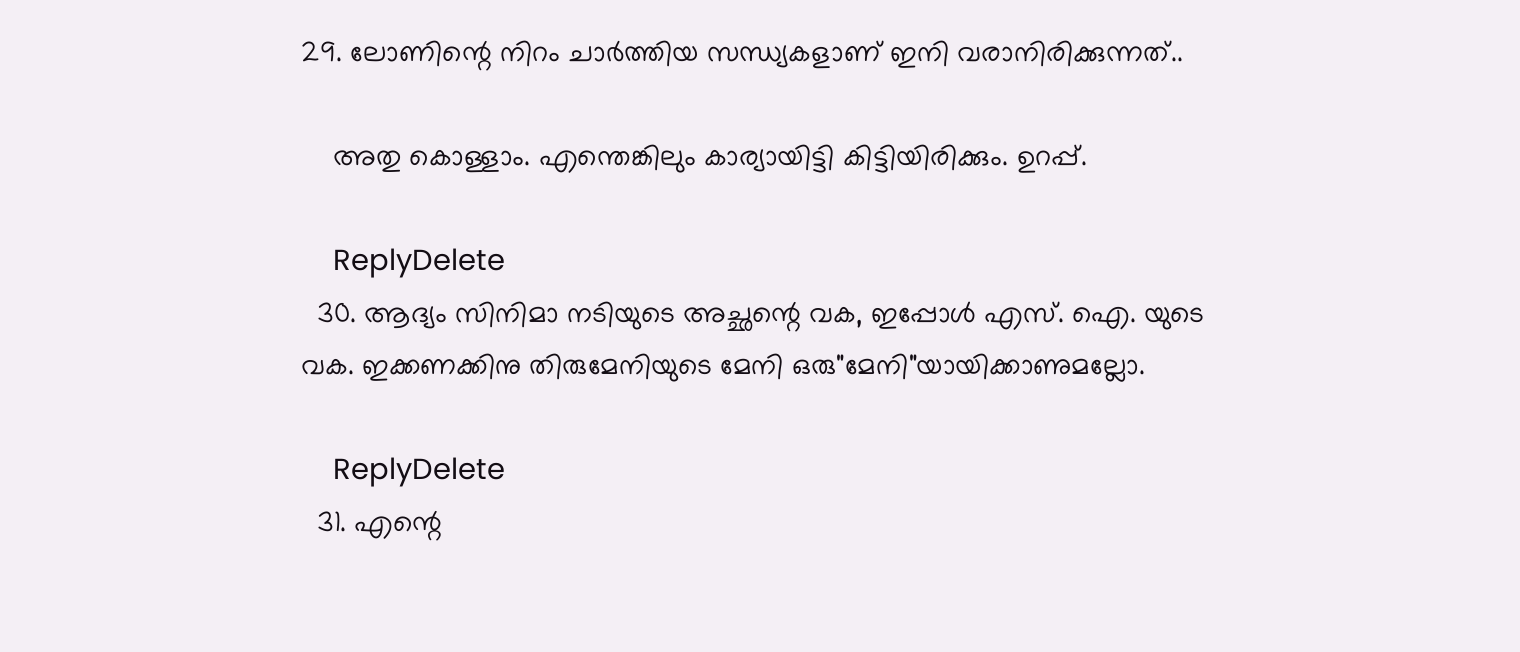29. ലോണിന്റെ നിറം ചാർത്തിയ സന്ധ്യകളാണ‍്‌ ഇനി വരാനിരിക്കുന്നത്‌..

    അതു കൊള്ളാം. എന്തെങ്കിലും കാര്യായിട്ടി കിട്ടിയിരിക്കും. ഉറപ്പ്.

    ReplyDelete
  30. ആദ്യം സിനിമാ നടിയുടെ അച്ഛന്റെ വക, ഇപ്പോള്‍ എസ്. ഐ. യുടെ വക. ഇക്കണക്കിനു തിരുമേനിയുടെ മേനി ഒരു"മേനി"യായിക്കാണുമല്ലോ.

    ReplyDelete
  31. എന്റെ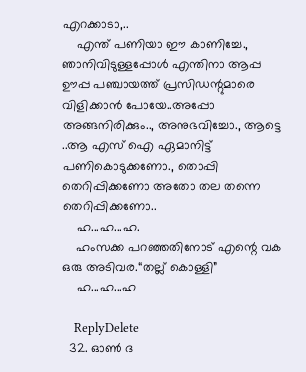എറക്കാടാ,..
    എന്ത് പണിയാ ഈ കാണിച്ചേ., ഞാനിവിടുള്ളപ്പോൾ എന്തിനാ ആപ്പ ഊപ്പ പഞ്ചായത്ത് പ്രസിഡന്റുമാരെ വിളിക്കാൻ പോയേ..അപ്പോ അങ്ങനിരിക്കും.., അനുഭവിച്ചോ., ആട്ടെ ..ആ എസ് ഐ ഏമാനിട്ട് പണികൊടുക്കണോ., തൊപ്പി തെറിപ്പിക്കണോ അതോ തല തന്നെ തെറിപ്പിക്കണോ..
    ഹ...ഹ...ഹ.
    ഹംസക്ക പറഞ്ഞതിനോട് എന്റെ വക ഒരു അടിവര.“തല്ല് കൊള്ളി”
    ഹ...ഹ...ഹ

    ReplyDelete
  32. ഓണ്‍ ദ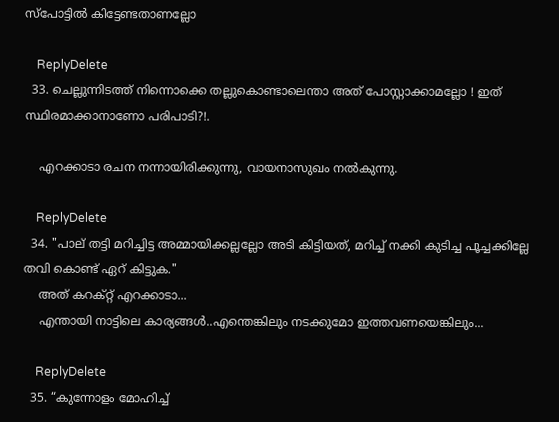സ്പോട്ടില്‍ കിട്ടേണ്ടതാണല്ലോ

    ReplyDelete
  33. ചെല്ലുന്നിടത്ത് നിന്നൊക്കെ തല്ലുകൊണ്ടാലെന്താ അത് പോസ്റ്റാക്കാമല്ലോ ! ഇത് സ്ഥിരമാക്കാനാണോ പരിപാടി?!.

    എറക്കാടാ രചന നന്നായിരിക്കുന്നു, വായനാസുഖം നല്‍കുന്നു.

    ReplyDelete
  34. "പാല‍്‌ തട്ടി മറിച്ചിട്ട അമ്മായിക്കല്ലല്ലോ അടി കിട്ടിയത്‌, മറിച്ച്‌ നക്കി കുടിച്ച പൂച്ചക്കില്ലേ തവി കൊണ്ട്‌ ഏറ‍്‌ കിട്ടുക."
    അത് കറക്റ്റ് എറക്കാടാ...
    എന്തായി നാട്ടിലെ കാര്യങ്ങള്‍..എന്തെങ്കിലും നടക്കുമോ ഇത്തവണയെങ്കിലും...

    ReplyDelete
  35. “കുന്നോളം മോഹിച്ച്‌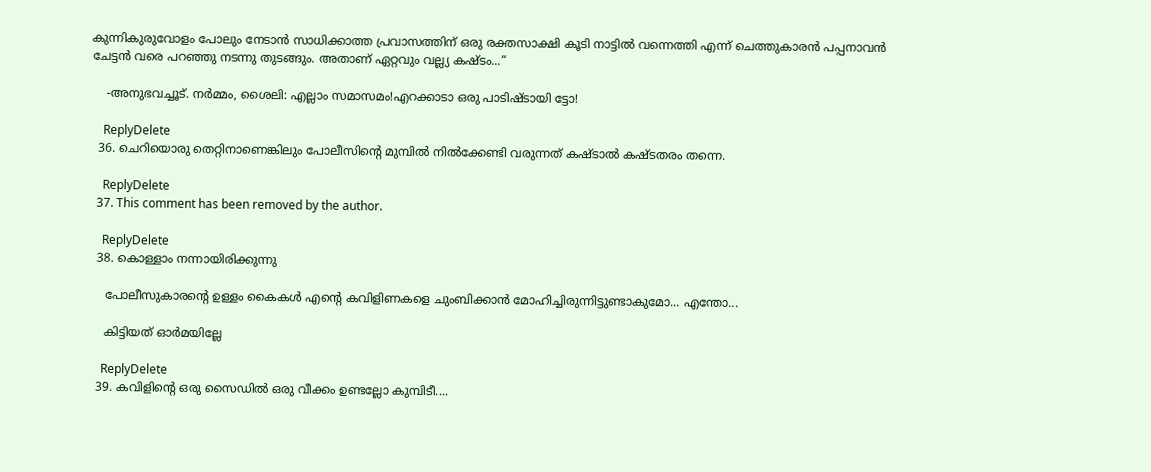കുന്നികുരുവോളം പോലും നേടാൻ സാധിക്കാത്ത പ്രവാസത്തിന‍്‌ ഒരു രക്തസാക്ഷി കൂടി നാട്ടിൽ വന്നെത്തി എന്ന് ചെത്തുകാരൻ പപ്പനാവൻ ചേട്ടൻ വരെ പറഞ്ഞു നടന്നു തുടങ്ങും. അതാണ‍്‌ ഏറ്റവും വല്ല്യ കഷ്ടം...“

    -അനുഭവച്ചൂട്. നര്‍മ്മം, ശൈലി: എല്ലാം സമാസമം!എറക്കാടാ ഒരു പാടിഷ്ടായി ട്ടോ!

    ReplyDelete
  36. ചെറിയൊരു തെറ്റിനാണെങ്കിലും പോലീസിന്‍റെ മുമ്പില്‍ നില്‍ക്കേണ്ടി വരുന്നത് കഷ്ടാല്‍ കഷ്ടതരം തന്നെ.

    ReplyDelete
  37. This comment has been removed by the author.

    ReplyDelete
  38. കൊള്ളാം നന്നായിരിക്കുന്നു

    പോലീസുകാരന്റെ ഉള്ളം കൈകൾ എന്റെ കവിളിണകളെ ചുംബിക്കാൻ മോഹിച്ചിരുന്നിട്ടുണ്ടാകുമോ... എന്തോ...

    കിട്ടിയത് ഓര്‍മയില്ലേ

    ReplyDelete
  39. കവിളിന്റെ ഒരു സൈഡില്‍ ഒരു വീക്കം ഉണ്ടല്ലോ കുമ്പിടീ....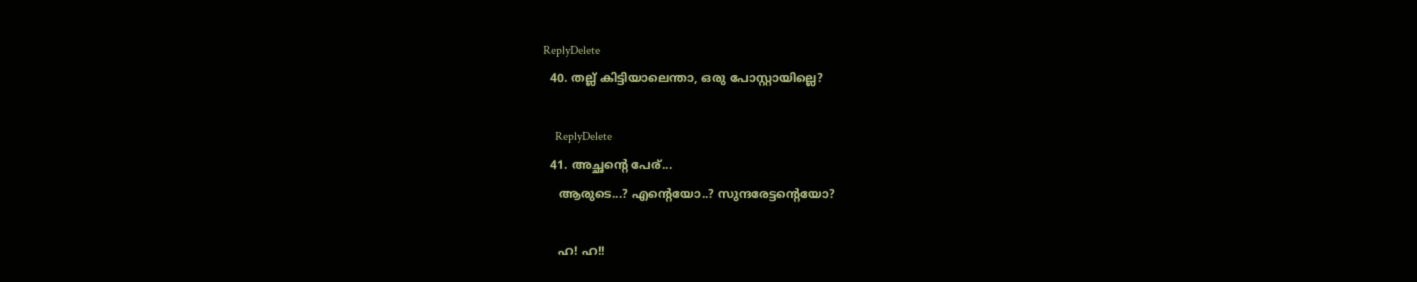ReplyDelete
  40. തല്ല് കിട്ടിയാലെന്താ, ഒരു പോസ്റ്റായില്ലെ?

    ReplyDelete
  41. അച്ഛന്റെ പേര‍്‌...
    ആരുടെ...? എന്റെയോ..? സുന്ദരേട്ടന്റെയോ?

    ഹ! ഹ!!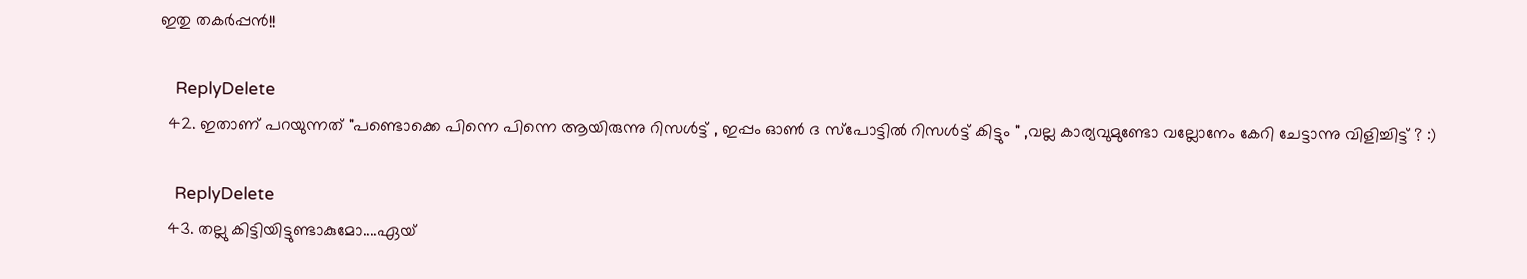ഇതു തകർപ്പൻ!!

    ReplyDelete
  42. ഇതാണ് പറയുന്നത് "പണ്ടൊക്കെ പിന്നെ പിന്നെ ആയിരുന്നു റിസള്‍ട്ട് , ഇപ്പം ഓണ്‍ ദ സ്പോട്ടില്‍ റിസള്‍ട്ട് കിട്ടും " ,വല്ല കാര്യവുമുണ്ടോ വല്ലോനേം കേറി ചേട്ടാന്നു വിളിച്ചിട്ട് ? :)

    ReplyDelete
  43. തല്ലു കിട്ടിയിട്ടുണ്ടാകുമോ....ഏയ്‌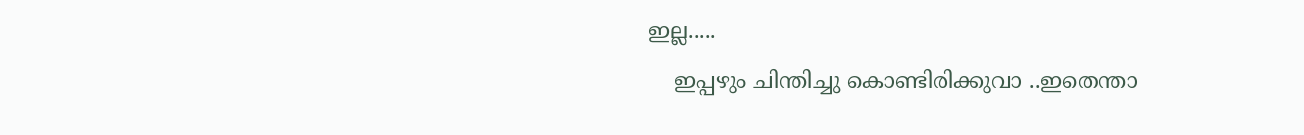ഇല്ല.....
    ഇപ്പഴും ചിന്തിച്ചു കൊണ്ടിരിക്കുവാ ..ഇതെന്താ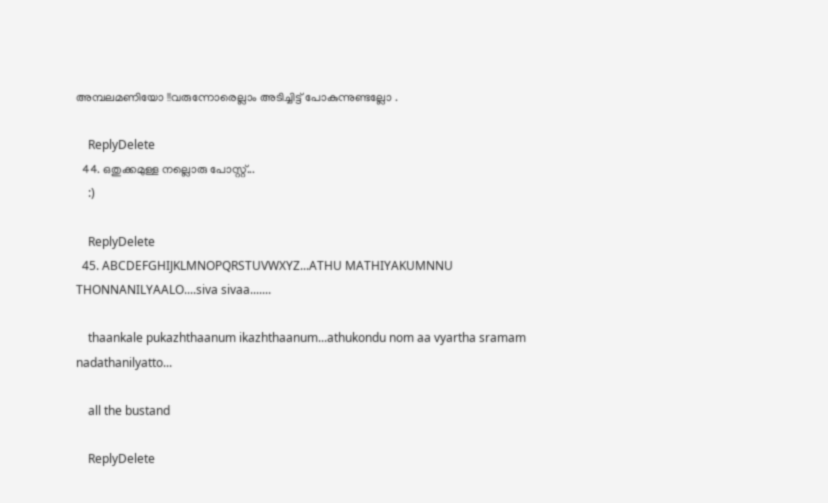അമ്പലമണിയോ !!വരുന്നോരെല്ലാം അടിച്ചിട്ട് പോകുന്നുണ്ടല്ലോ .

    ReplyDelete
  44. ഒതുക്കമുള്ള നല്ലൊരു പോസ്റ്റ്...
    :)

    ReplyDelete
  45. ABCDEFGHIJKLMNOPQRSTUVWXYZ...ATHU MATHIYAKUMNNU THONNANILYAALO....siva sivaa.......

    thaankale pukazhthaanum ikazhthaanum...athukondu nom aa vyartha sramam nadathanilyatto...

    all the bustand

    ReplyDelete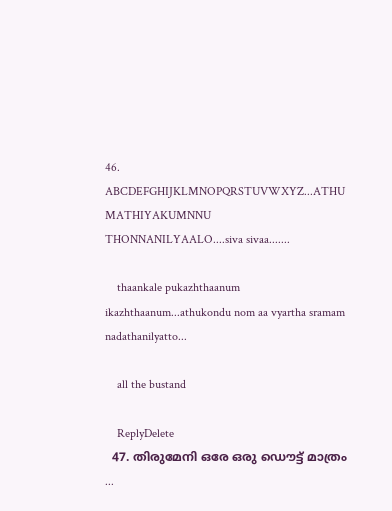46. ABCDEFGHIJKLMNOPQRSTUVWXYZ...ATHU MATHIYAKUMNNU THONNANILYAALO....siva sivaa.......

    thaankale pukazhthaanum ikazhthaanum...athukondu nom aa vyartha sramam nadathanilyatto...

    all the bustand

    ReplyDelete
  47. തിരുമേനി ഒരേ ഒരു ഡൌട്ട് മാത്രം ...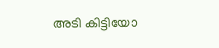അടി കിട്ടിയോ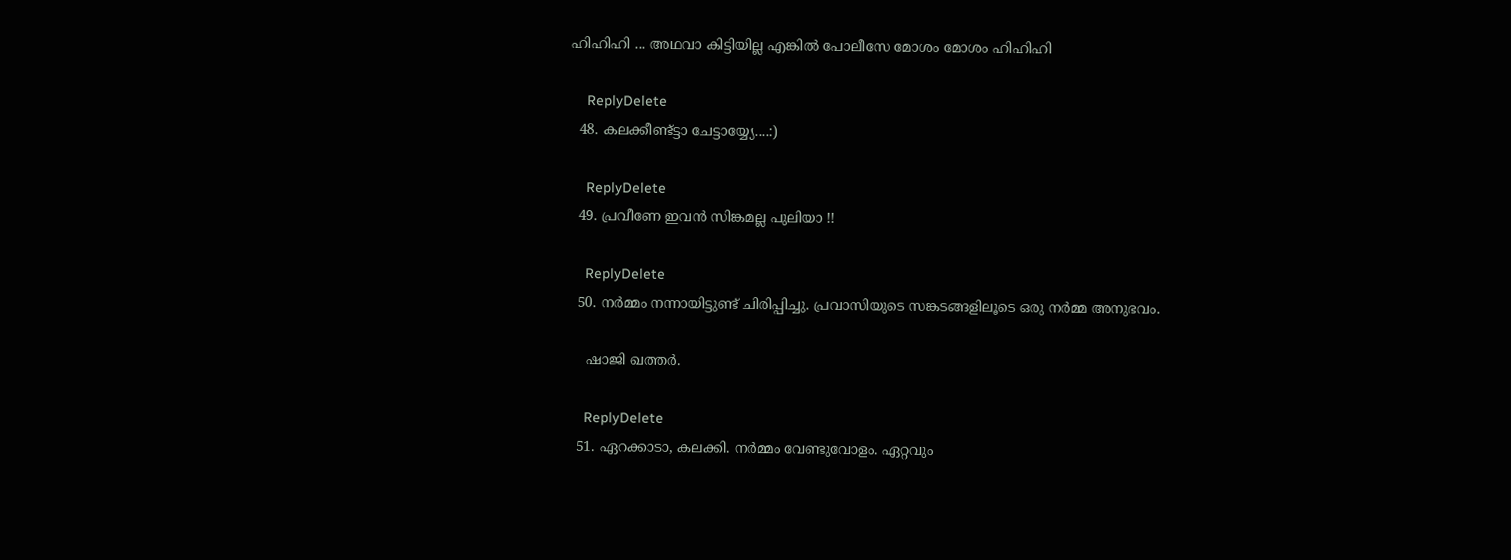ഹിഹിഹി ... അഥവാ കിട്ടിയില്ല എങ്കില്‍ പോലീസേ മോശം മോശം ഹിഹിഹി

    ReplyDelete
  48. കലക്കീണ്ട്ട്ടാ ചേട്ടായ്യ്യേ....:)

    ReplyDelete
  49. പ്രവീണേ ഇവന്‍ സിങ്കമല്ല പുലിയാ !!

    ReplyDelete
  50. നര്‍മ്മം നന്നായിട്ടുണ്ട് ചിരിപ്പിച്ചു. പ്രവാസിയുടെ സങ്കടങ്ങളിലൂടെ ഒരു നര്‍മ്മ അനുഭവം.

    ഷാജി ഖത്തര്‍.

    ReplyDelete
  51. ഏറക്കാടാ, കലക്കി. നര്‍മ്മം വേണ്ടുവോളം. ഏറ്റവും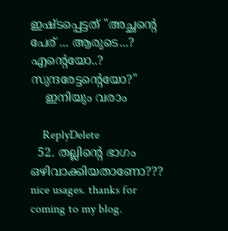ഇഷ്ടപ്പെട്ടത് "അച്ഛന്റെ പേര് ‍‌... ആരുടെ...? എന്റെയോ..? സുന്ദരേട്ടന്റെയോ?"
    ഇനിയും വരാം

    ReplyDelete
  52. തല്ലിന്റെ ഭാഗം ഒഴിവാക്കിയതാണോ??? nice usages. thanks for coming to my blog.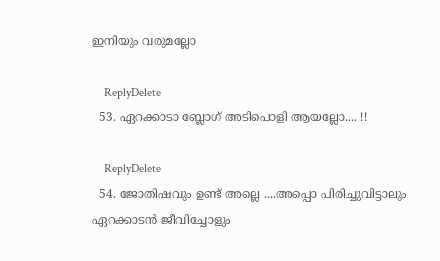ഇനിയും വരുമല്ലോ

    ReplyDelete
  53. ഏറക്കാടാ ബ്ലോഗ് അടിപൊളി ആയല്ലോ.... !!

    ReplyDelete
  54. ജോതിഷവും ഉണ്ട് അല്ലെ ....അപ്പൊ പിരിച്ചുവിട്ടാലും ഏറക്കാടന്‍ ജീവിച്ചോളും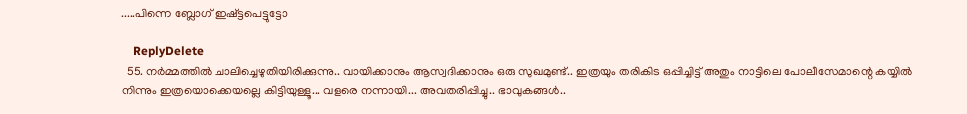.....പിന്നെ ബ്ലോഗ്‌ ഇഷ്ട്ടപെട്ടുട്ടോ

    ReplyDelete
  55. നർമ്മത്തിൽ ചാലിച്ചെഴുതിയിരിക്കുന്നു.. വായിക്കാനും ആസ്വദിക്കാനും ഒരു സുഖമുണ്ട്.. ഇത്രയും തരികിട ഒപ്പിച്ചിട്ട് അതും നാട്ടിലെ പോലീസേമാന്റെ കയ്യിൽ നിന്നും ഇത്രയൊക്കെയല്ലെ കിട്ടിയുള്ളൂ... വളരെ നന്നായി... അവതരിപ്പിച്ചു.. ഭാവുകങ്ങൾ..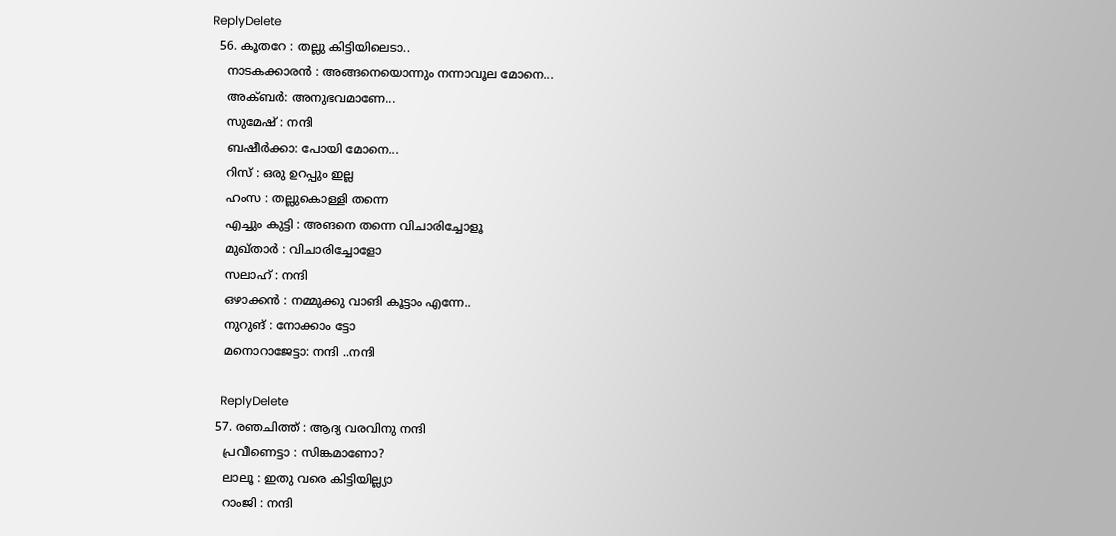ReplyDelete
  56. കൂതറേ : തല്ലു കിട്ടിയിലെടാ..
    നാടകക്കാരന്‍ : അങ്ങനെയൊന്നും നന്നാവൂല മോനെ...
    അക്ബര്‍: അനുഭവമാണേ...
    സുമേഷ് : നന്ദി
    ബഷീര്‍ക്കാ: പോയി മോനെ...
    റിസ് : ഒരു ഉറപ്പും ഇല്ല
    ഹംസ : തല്ലുകൊള്ളി തന്നെ
    എച്ചും കുട്ടി : അങനെ തന്നെ വിചാരിച്ചോളൂ
    മുഖ്താര്‍ : വിചാരിച്ചോളോ
    സലാഹ് : നന്ദി
    ഒഴാക്കന്‍ : നമ്മുക്കു വാങി കൂട്ടാം എന്നേ..
    നുറുങ് : നോക്കാം ട്ടോ
    മനൊറാജേട്ടാ: നന്ദി ..നന്ദി

    ReplyDelete
  57. രഞചിത്ത് : ആദ്യ വരവിനു നന്ദി
    പ്രവീണെട്ടാ : സിങ്കമാണോ?
    ലാലൂ : ഇതു വരെ കിട്ടിയില്ല്യാ
    റാംജി : നന്ദി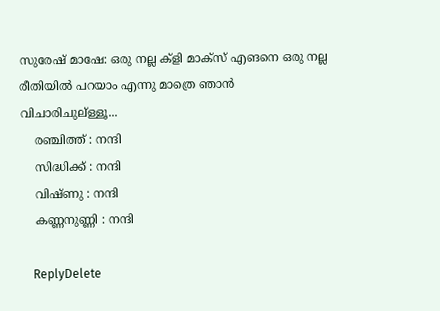സുരേഷ് മാഷേ: ഒരു നല്ല ക്ളി മാക്സ് എങനെ ഒരു നല്ല രീതിയില്‍ പറയാം എന്നു മാത്രെ ഞാന്‍ വിചാരിചുല്ള്ളൂ...
    രഞ്ചിത്ത് : നന്ദി
    സിദ്ധിക്ക് : നന്ദി
    വിഷ്ണു : നന്ദി
    കണ്ണനുണ്ണി : നന്ദി

    ReplyDelete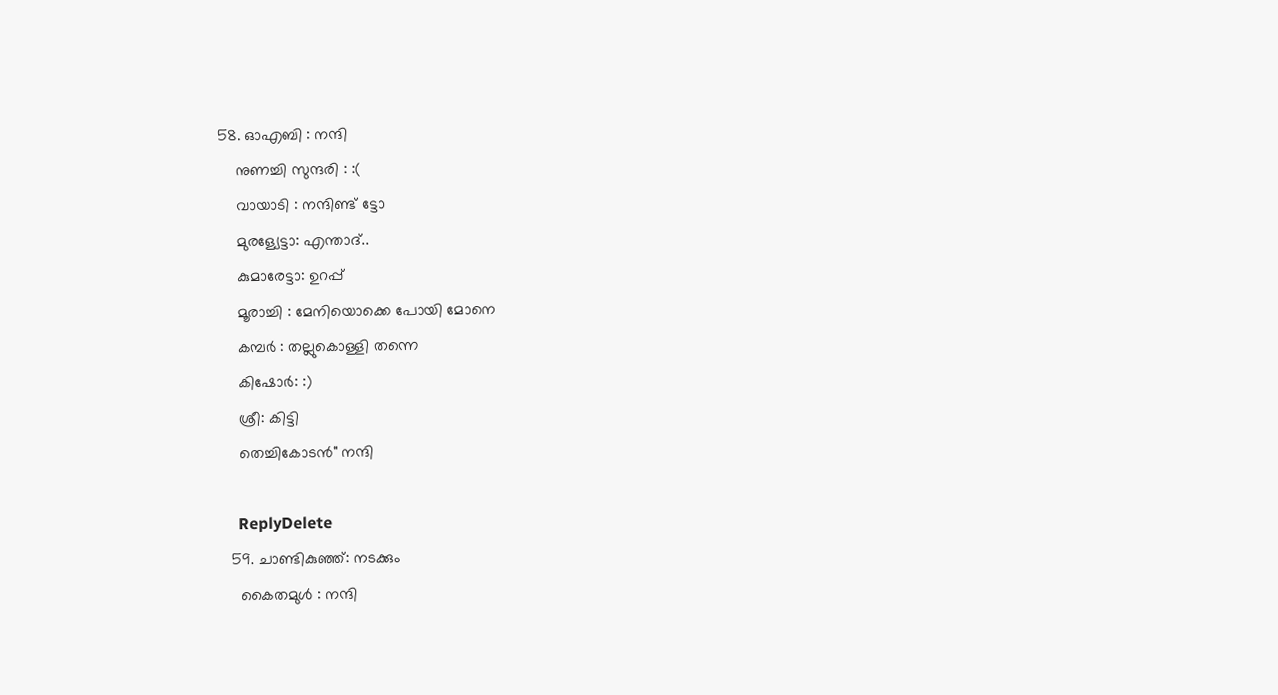58. ഓഎബി : നന്ദി
    നുണച്ചി സുന്ദരി : :(
    വായാടി : നന്ദിണ്ട് ട്ടോ
    മുരള്യേട്ടാ: എന്താദ്..
    കുമാരേട്ടാ: ഉറപ്പ്
    മൂരാച്ചി : മേനിയൊക്കെ പോയി മോനെ
    കമ്പര്‍ : തല്ലുകൊള്ളി തന്നെ
    കിഷോര്‍: :)
    ശ്രീ: കിട്ടി
    തെച്ചികോടന്‍" നന്ദി

    ReplyDelete
  59. ചാണ്ടികുഞ്ഞ്: നടക്കും
    കൈതമുള്‍ : നന്ദി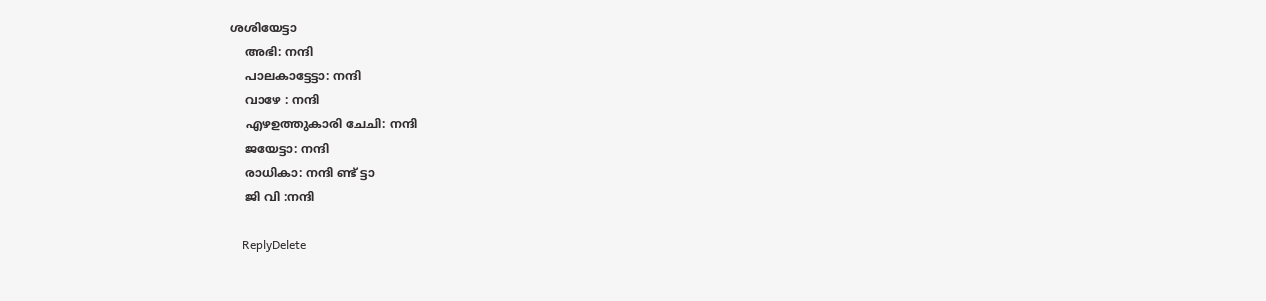ശശിയേട്ടാ
    അഭി: നന്ദി
    പാലകാട്ടേട്ടാ: നന്ദി
    വാഴേ : നന്ദി
    എഴഉത്തുകാരി ചേചി: നന്ദി
    ജയേട്ടാ: നന്ദി
    രാധികാ: നന്ദി ണ്ട് ട്ടാ
    ജി വി :നന്ദി

    ReplyDelete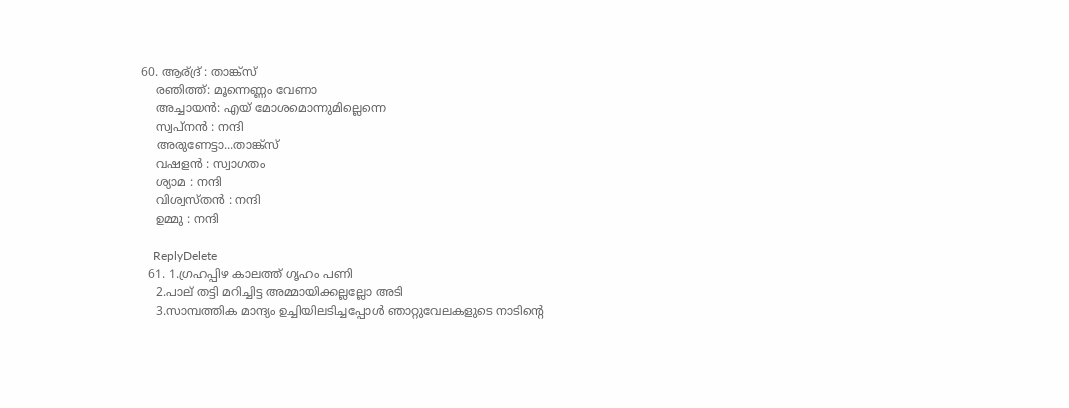60. ആര്ദ്ര് : താങ്ക്സ്
    രഞിത്ത്: മൂന്നെണ്ണം വേണാ
    അച്ചായന്‍: എയ് മോശമൊന്നുമില്ലെന്നെ
    സ്വപ്നന്‍ : നന്ദി
    അരുണേട്ടാ...താങ്ക്സ്
    വഷളന്‍ : സ്വാഗതം
    ശ്യാമ : നന്ദി
    വിശ്വസ്തന്‍ : നന്ദി
    ഉമ്മു : നന്ദി

    ReplyDelete
  61. 1.ഗ്രഹപ്പിഴ കാലത്ത്‌ ഗൃഹം പണി
    2.പാല‍്‌ തട്ടി മറിച്ചിട്ട അമ്മായിക്കല്ലല്ലോ അടി
    3.സാമ്പത്തിക മാന്ദ്യം ഉച്ചിയിലടിച്ചപ്പോൾ ഞാറ്റുവേലകളുടെ നാടിന്റെ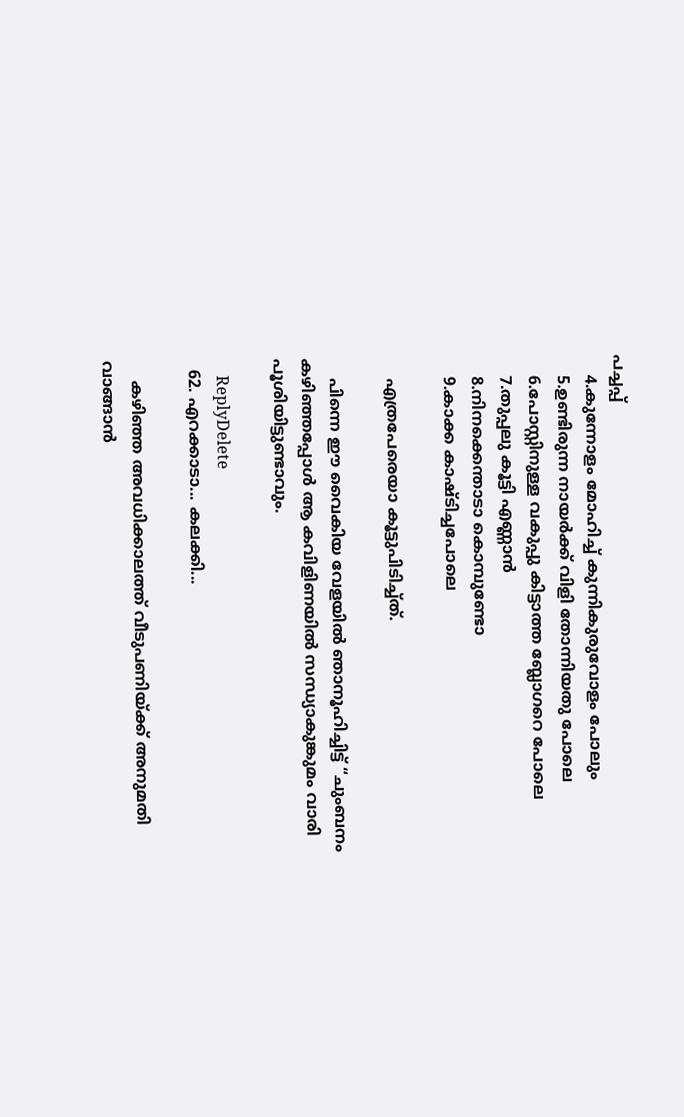പച്ചപ്പ്‌
    4.കുന്നോളം മോഹിച്ച്‌ കുന്നികുരുവോളം പോലും
    5.ഉണ്ടിരുന്ന നായർക്ക്‌ വിളി തോന്നിയതു പോലെ
    6.പോസ്റ്റിനുള്ള വകുപ്പു കിട്ടാത്ത ബ്ലോഗറെ പോലെ
    7.തുപ്പലു കൂട്ടി എണ്ണാൻ
    8.നിനക്കെന്താടാ കൊമ്പുണ്ടോ
    9.കാക്ക കാഷ്ടിച്ചപോലെ

    എത്രപേരെയാ കൂട്ടുപിടിച്ച്ത്.

    പിന്നെ ഈ വൈകിയ വേളയിൽ ഞാനൂഹിച്ചിട്ട് “ചുംബനം കഴിഞ്ഞപ്പോൾ ആ കവിളിണയിൽ സന്ധ്യാകുങ്കുമം വാരി പൂശിയിട്ടുണ്ടാവും.

    ReplyDelete
  62. എറക്കാടാ... കലക്കി...

    കഴിഞ്ഞ അവധിക്കാലത്ത്‌ വീടുപണിയ്ക്ക്‌ അനുമതി വാങ്ങാന്‍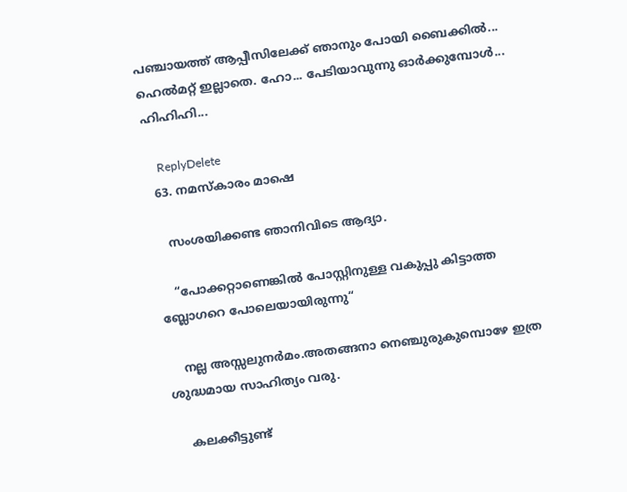പഞ്ചായത്ത്‌ ആപ്പീസിലേക്ക്‌ ഞാനും പോയി ബൈക്കില്‍... ഹെല്‍മറ്റ്‌ ഇല്ലാതെ. ഹോ... പേടിയാവുന്നു ഓര്‍ക്കുമ്പോള്‍... ഹിഹിഹി...

    ReplyDelete
  63. നമസ്കാരം മാഷെ

    സംശയിക്കണ്ട ഞാനിവിടെ ആദ്യാ.

    “പോക്കറ്റാണെങ്കിൽ പോസ്റ്റിനുള്ള വകുപ്പു കിട്ടാത്ത ബ്ലോഗറെ പോലെയായിരുന്നു“

    നല്ല അസ്സലുനര്‍മം.അതങ്ങനാ നെഞ്ചുരുകുമ്പൊഴേ ഇത്ര ശുദ്ധമായ സാഹിത്യം വരു.

    കലക്കീട്ടുണ്ട്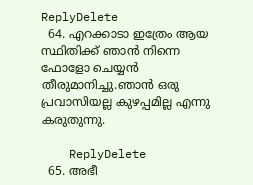ReplyDelete
  64. എറക്കാടാ ഇത്രേം ആയ സ്ഥിതിക്ക് ഞാന്‍ നിന്നെ ഫോളോ ചെയ്യന്‍ തീരുമാനിച്ചു.ഞാന്‍ ഒരു പ്രവാസിയല്ല കുഴപ്പമില്ല എന്നു കരുതുന്നു.

    ReplyDelete
  65. അഭീ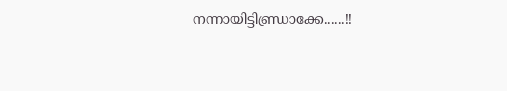നന്നായിട്ടിണ്ഡ്രാക്കേ......!!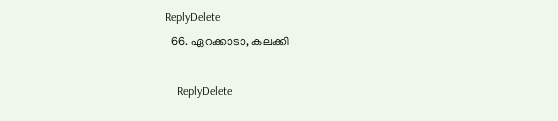ReplyDelete
  66. ഏറക്കാടാ, കലക്കി

    ReplyDelete